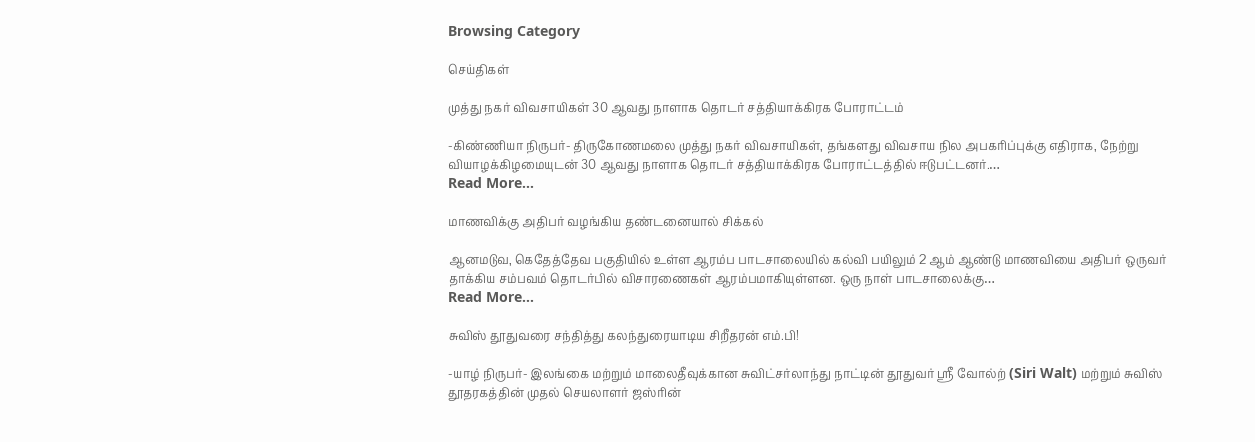Browsing Category

செய்திகள்

முத்து நகர் விவசாயிகள் 30 ஆவது நாளாக தொடர் சத்தியாக்கிரக போராட்டம்

-கிண்ணியா நிருபர்- திருகோணமலை முத்து நகர் விவசாயிகள், தங்களது விவசாய நில அபகரிப்புக்கு எதிராக, நேற்று வியாழக்கிழமையுடன் 30 ஆவது நாளாக தொடர் சத்தியாக்கிரக போராட்டத்தில் ஈடுபட்டனர்.…
Read More...

மாணவிக்கு அதிபர் வழங்கிய தண்டனையால் சிக்கல்

ஆனமடுவ, கெதேத்தேவ பகுதியில் உள்ள ஆரம்ப பாடசாலையில் கல்வி பயிலும் 2 ஆம் ஆண்டு மாணவியை அதிபர் ஒருவர் தாக்கிய சம்பவம் தொடர்பில் விசாரணைகள் ஆரம்பமாகியுள்ளன. ஒரு நாள் பாடசாலைக்கு…
Read More...

சுவிஸ் தூதுவரை சந்தித்து கலந்துரையாடிய சிறீதரன் எம்.பி!

-யாழ் நிருபர்- இலங்கை மற்றும் மாலைதீவுக்கான சுவிட்சர்லாந்து நாட்டின் தூதுவர் ஸ்ரீ வோல்ற் (Siri Walt) மற்றும் சுவிஸ் தூதரகத்தின் முதல் செயலாளர் ஜஸ்ரின்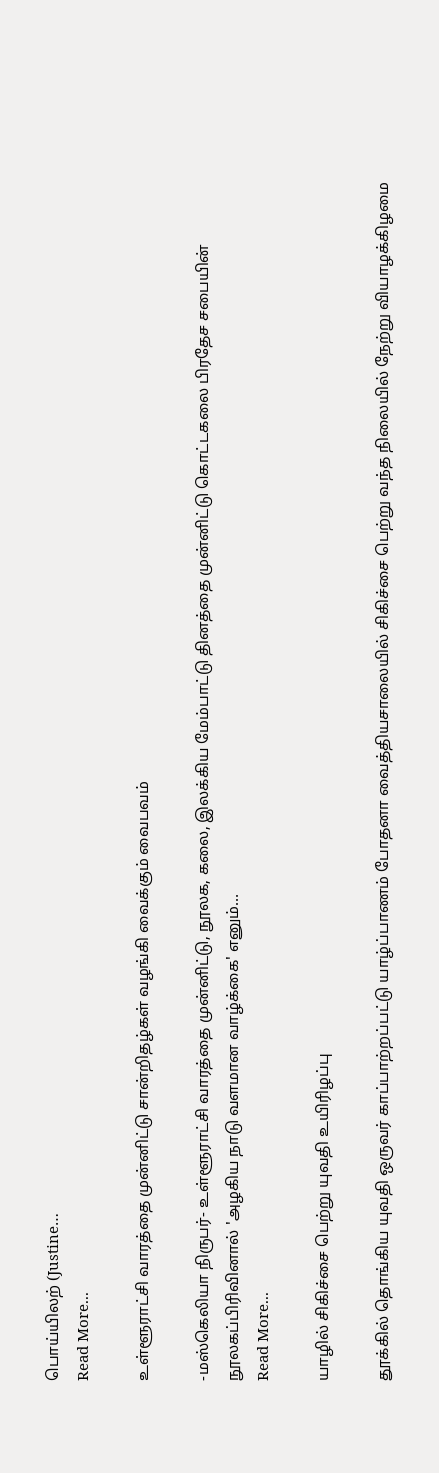பொய்யிலற் (Justine…
Read More...

உள்ளூராட்சி வாரத்தை முன்னிட்டு சான்றிதழ்கள் வழங்கி வைக்கும் வைபவம்

-மஸ்கெலியா நிருபர்- உள்ளூராட்சி வாரத்தை முன்னிட்டு, நூலக, கலை, இலக்கிய மேம்பாட்டு தினத்தை முன்னிட்டு கொட்டகலை பிரதேச சபையின் நூலகப்பிரிவினால் 'அழகிய நாடு வளமான வாழ்க்கை' எனும்…
Read More...

யாழில் சிகிச்சை பெற்று யுவதி உயிரிழப்பு

தூக்கில் தொங்கிய யுவதி ஒருவர் காப்பாற்றப்பட்டு யாழ்ப்பாணம் போதனா வைத்தியசாலையில் சிகிச்சை பெற்று வந்த நிலையில் நேற்று வியாழக்கிழமை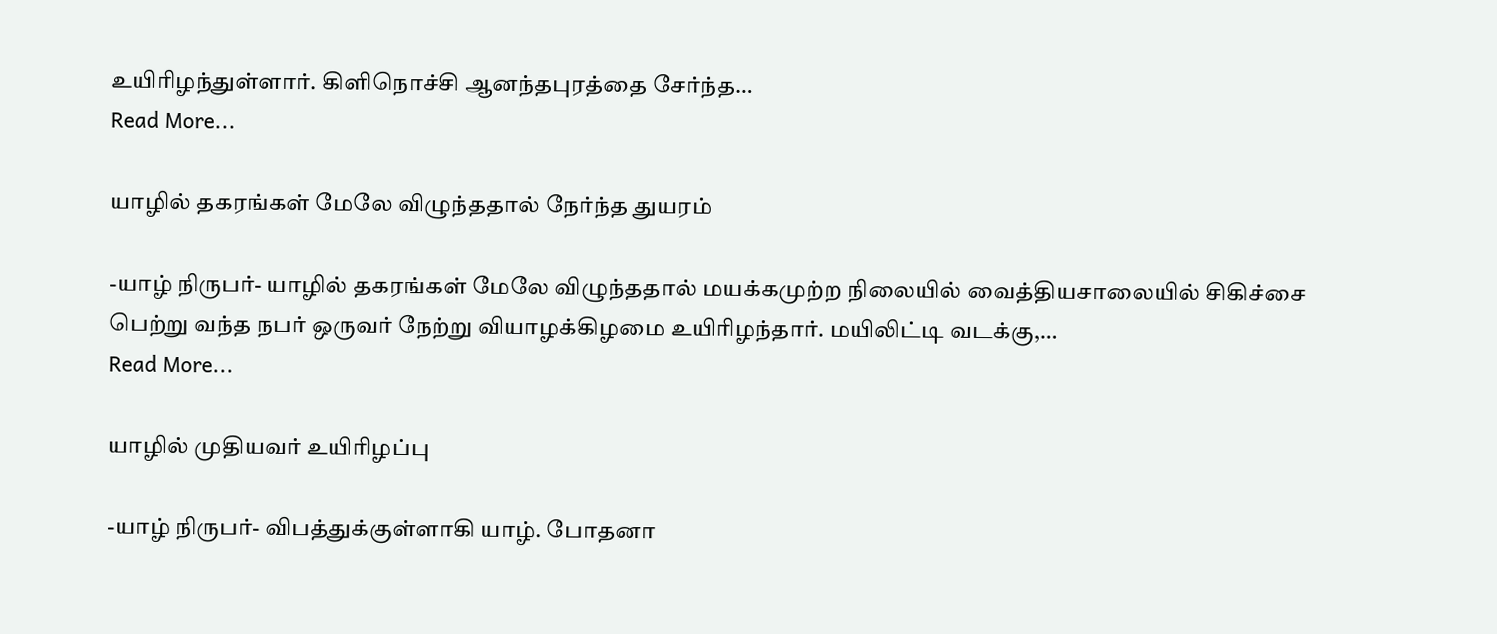உயிரிழந்துள்ளார். கிளிநொச்சி ஆனந்தபுரத்தை சேர்ந்த…
Read More...

யாழில் தகரங்கள் மேலே விழுந்ததால் நேர்ந்த துயரம்

-யாழ் நிருபர்- யாழில் தகரங்கள் மேலே விழுந்ததால் மயக்கமுற்ற நிலையில் வைத்தியசாலையில் சிகிச்சை பெற்று வந்த நபர் ஒருவர் நேற்று வியாழக்கிழமை உயிரிழந்தார். மயிலிட்டி வடக்கு,…
Read More...

யாழில் முதியவர் உயிரிழப்பு

-யாழ் நிருபர்- விபத்துக்குள்ளாகி யாழ். போதனா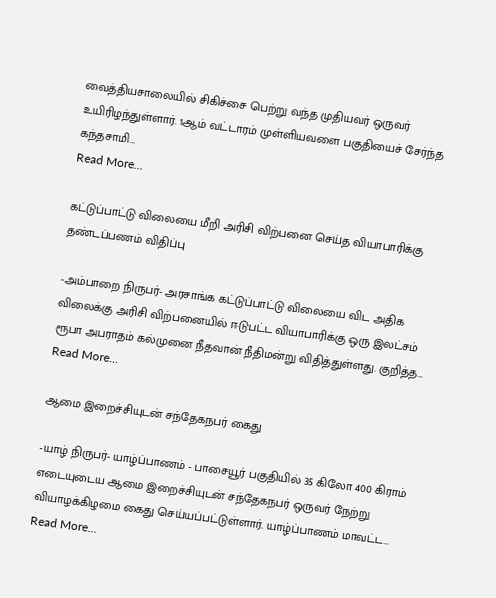வைத்தியசாலையில் சிகிச்சை பெற்று வந்த முதியவர் ஒருவர் உயிரிழந்துள்ளார். 1ஆம் வட்டாரம் முள்ளியவளை பகுதியைச் சேர்ந்த கந்தசாமி…
Read More...

கட்டுப்பாட்டு விலையை மீறி அரிசி விற்பனை செய்த வியாபாரிக்கு தண்டப்பணம் விதிப்பு

-அம்பாறை நிருபர்- அரசாங்க கட்டுப்பாட்டு விலையை விட அதிக விலைக்கு அரிசி விற்பனையில் ஈடுபட்ட வியாபாரிக்கு ஒரு இலட்சம் ரூபா அபராதம் கல்முனை நீதவான் நீதிமன்று விதித்துள்ளது. குறித்த…
Read More...

ஆமை இறைச்சியுடன் சந்தேகநபர் கைது

-யாழ் நிருபர்- யாழ்ப்பாணம் - பாசையூர் பகுதியில் 35 கிலோ 400 கிராம் எடையுடைய ஆமை இறைச்சியுடன் சந்தேகநபர் ஒருவர் நேற்று வியாழக்கிழமை கைது செய்யப்பட்டுள்ளார். யாழ்ப்பாணம் மாவட்ட…
Read More...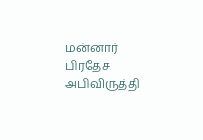மன்னார் பிரதேச அபிவிருத்தி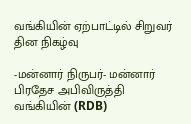வங்கியின் ஏற்பாட்டில் சிறுவர் தின நிகழ்வு

-மன்னார் நிருபர்- மன்னார் பிரதேச அபிவிருத்தி வங்கியின் (RDB)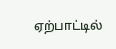ஏற்பாட்டில்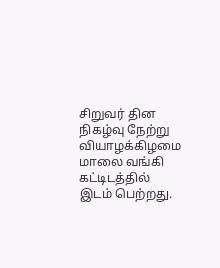சிறுவர் தின நிகழ்வு நேற்று வியாழக்கிழமை மாலை வங்கி கட்டிடத்தில் இடம் பெற்றது.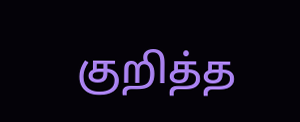குறித்த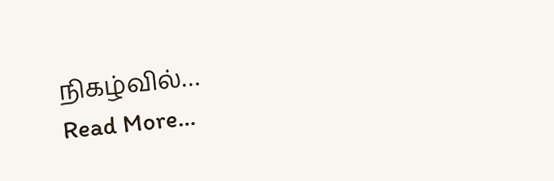நிகழ்வில்…
Read More...